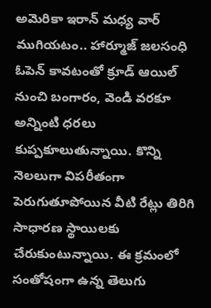అమెరికా ఇరాన్ మధ్య వార్ ముగియటం.. హార్మూజ్ జలసంధి ఓపెన్ కావటంతో క్రూడ్ ఆయిల్ నుంచి బంగారం, వెండి వరకూ అన్నింటి ధరలు కుప్పకూలుతున్నాయి. కొన్ని నెలలుగా విపరీతంగా పెరుగుతూపోయిన వీటి రేట్లు తిరిగి సాధారణ స్థాయిలకు చేరుకుంటున్నాయి. ఈ క్రమంలో సంతోషంగా ఉన్న తెలుగు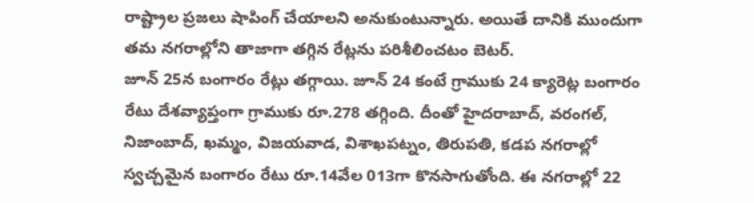రాష్ట్రాల ప్రజలు షాపింగ్ చేయాలని అనుకుంటున్నారు. అయితే దానికి ముందుగా తమ నగరాల్లోని తాజాగా తగ్గిన రేట్లను పరిశీలించటం బెటర్.
జూన్ 25న బంగారం రేట్లు తగ్గాయి. జూన్ 24 కంటే గ్రాముకు 24 క్యారెట్ల బంగారం రేటు దేశవ్యాప్తంగా గ్రాముకు రూ.278 తగ్గింది. దీంతో హైదరాబాద్, వరంగల్, నిజాంబాద్, ఖమ్మం, విజయవాడ, విశాఖపట్నం, తిరుపతి, కడప నగరాల్లో స్వచ్చమైన బంగారం రేటు రూ.14వేల 013గా కొనసాగుతోంది. ఈ నగరాల్లో 22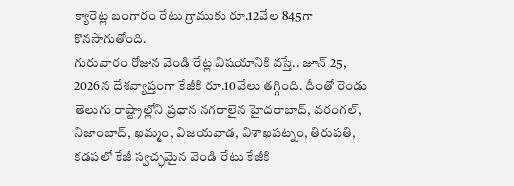క్యారెట్ల బంగారం రేటు గ్రాముకు రూ.12వేల 845గా కొనసాగుతోంది.
గురువారం రోజున వెండి రేట్ల విషయానికి వస్తే.. జూన్ 25, 2026న దేశవ్యాప్తంగా కేజీకి రూ.10వేలు తగ్గింది. దీంతో రెండు తెలుగు రాష్ట్రాల్లోని ప్రధాన నగరాలైన హైదరాబాద్, వరంగల్, నిజాంబాద్, ఖమ్మం, విజయవాడ, విశాఖపట్నం, తిరుపతి, కడపలో కేజీ స్వచ్ఛమైన వెండి రేటు కేజీకి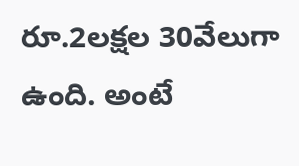రూ.2లక్షల 30వేలుగా ఉంది. అంటే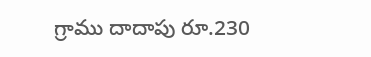గ్రాము దాదాపు రూ.230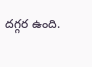దగ్గర ఉంది.